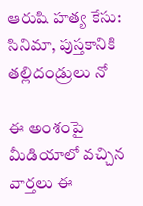ఆరుషి హత్య కేసు: సినిమా, పుస్తకానికి తల్లిదండ్రులు నో

ఈ అంశంపై మీడియాలో వచ్చిన వార్తలు ఈ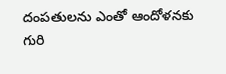దంపతులను ఎంతో ఆందోళనకు గురి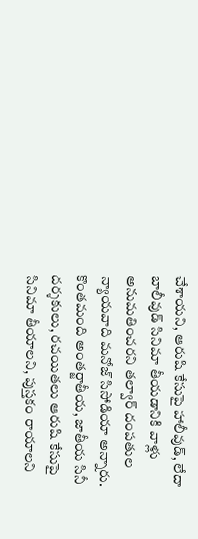చేశాయని, ఆరుషి కేసుపై హాలీవుడ్, లేదా బాలీవుడ్ సినిమా తీయడానికి వాళ్లు అనుమతించరని తల్వార్ దంపతుల న్యాయవాది మనోజ్ సిసోడియా అన్నారు.
కొంతమంది అంతర్జాతీయ, జాతీయ సినీ దర్శకులు, రచయితలు ఆరుషి కేసుపై సినిమా తీయాలని, పుస్తకం రాయాలని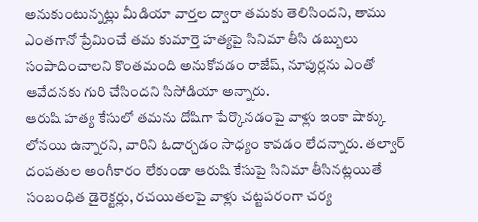అనుకుంటున్నట్లు మీడియా వార్తల ద్వారా తమకు తెలిసిందని, తాము ఎంతగానో ప్రేమించే తమ కుమార్తె హత్యపై సినిమా తీసి డబ్బులు సంపాదించాలని కొంతమంది అనుకోవడం రాజేష్, నూపుర్లను ఎంతో ఆవేదనకు గురి చేసిందని సిసోడియా అన్నారు.
ఆరుషి హత్య కేసులో తమను దోషిగా పేర్కొనడంపై వాళ్లు ఇంకా షాక్కు లోనయి ఉన్నారని, వారిని ఓదార్చడం సాధ్యం కావడం లేదన్నారు. తల్వార్ దంపతుల అంగీకారం లేకుండా ఆరుషి కేసుపై సినిమా తీసినట్లయితే సంబంధిత డైరెక్టర్లు, రచయితలపై వాళ్లు చట్టపరంగా చర్య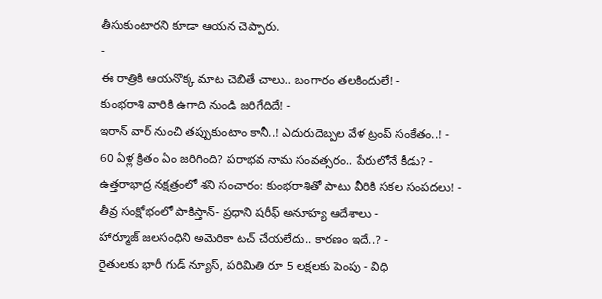తీసుకుంటారని కూడా ఆయన చెప్పారు.
-
ఈ రాత్రికి ఆయనొక్క మాట చెబితే చాలు.. బంగారం తలకిందులే! -
కుంభరాశి వారికి ఉగాది నుండి జరిగేదిదే! -
ఇరాన్ వార్ నుంచి తప్పుకుంటాం కానీ..! ఎదురుదెబ్పల వేళ ట్రంప్ సంకేతం..! -
60 ఏళ్ల క్రితం ఏం జరిగింది? పరాభవ నామ సంవత్సరం.. పేరులోనే కీడు? -
ఉత్తరాభాద్ర నక్షత్రంలో శని సంచారం: కుంభరాశితో పాటు వీరికి సకల సంపదలు! -
తీవ్ర సంక్షోభంలో పాకిస్తాన్- ప్రధాని షరీఫ్ అనూహ్య ఆదేశాలు -
హార్మూజ్ జలసంధిని అమెరికా టచ్ చేయలేదు.. కారణం ఇదే..? -
రైతులకు భారీ గుడ్ న్యూస్, పరిమితి రూ 5 లక్షలకు పెంపు - విధి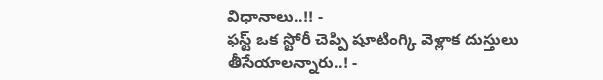విధానాలు..!! -
ఫస్ట్ ఒక స్టోరీ చెప్పి షూటింగ్కి వెళ్లాక దుస్తులు తీసేయాలన్నారు..! -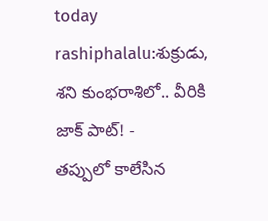today rashiphalalu:శుక్రుడు, శని కుంభరాశిలో.. వీరికి జాక్ పాట్! -
తప్పులో కాలేసిన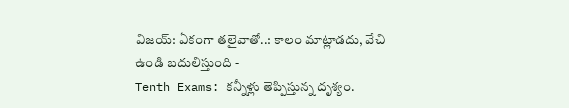విజయ్: ఏకంగా తలైవాతో..: కాలం మాట్లాడదు, వేచి ఉండి బదులిస్తుంది -
Tenth Exams: కన్నీళ్లు తెప్పిస్తున్న దృశ్యం.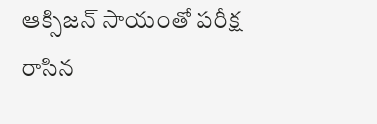ఆక్సిజన్ సాయంతో పరీక్ష రాసిన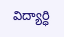విద్యార్ధి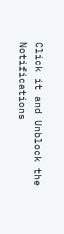Click it and Unblock the Notifications